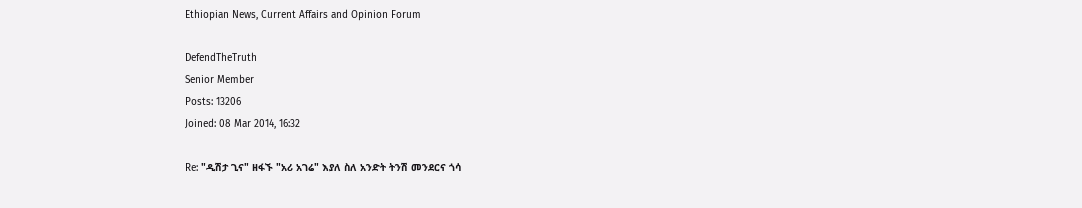Ethiopian News, Current Affairs and Opinion Forum

DefendTheTruth
Senior Member
Posts: 13206
Joined: 08 Mar 2014, 16:32

Re: "ዲሽታ ጊና" ዘፋኙ "አሪ አገሬ" እያለ ስለ አንድት ትንሽ መንደርና ጎሳ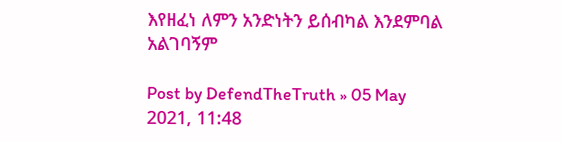እየዘፈነ ለምን አንድነትን ይሰብካል እንደምባል አልገባኝም

Post by DefendTheTruth » 05 May 2021, 11:48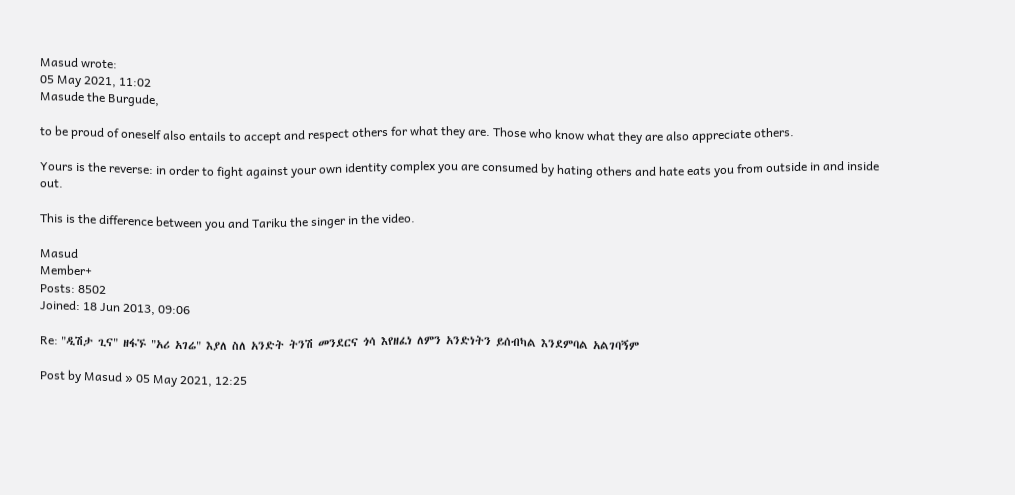Masud wrote:
05 May 2021, 11:02
Masude the Burgude,

to be proud of oneself also entails to accept and respect others for what they are. Those who know what they are also appreciate others.

Yours is the reverse: in order to fight against your own identity complex you are consumed by hating others and hate eats you from outside in and inside out.

This is the difference between you and Tariku the singer in the video.

Masud
Member+
Posts: 8502
Joined: 18 Jun 2013, 09:06

Re: "ዲሽታ ጊና" ዘፋኙ "አሪ አገሬ" እያለ ስለ አንድት ትንሽ መንደርና ጎሳ እየዘፈነ ለምን አንድነትን ይሰብካል እንደምባል አልገባኝም

Post by Masud » 05 May 2021, 12:25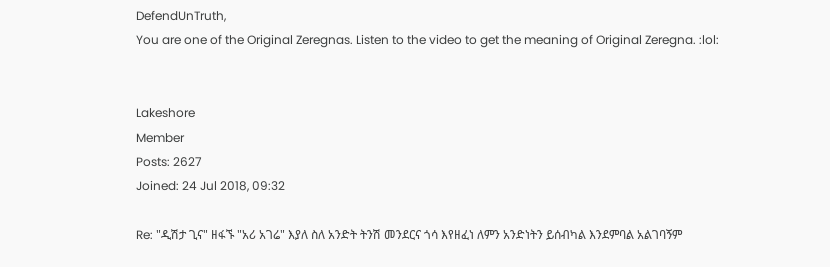DefendUnTruth,
You are one of the Original Zeregnas. Listen to the video to get the meaning of Original Zeregna. :lol:


Lakeshore
Member
Posts: 2627
Joined: 24 Jul 2018, 09:32

Re: "ዲሽታ ጊና" ዘፋኙ "አሪ አገሬ" እያለ ስለ አንድት ትንሽ መንደርና ጎሳ እየዘፈነ ለምን አንድነትን ይሰብካል እንደምባል አልገባኝም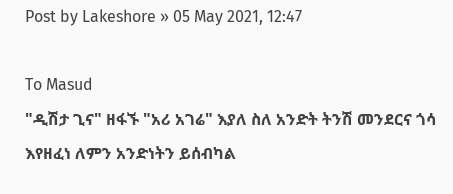Post by Lakeshore » 05 May 2021, 12:47

To Masud
"ዲሽታ ጊና" ዘፋኙ "አሪ አገሬ" እያለ ስለ አንድት ትንሽ መንደርና ጎሳ እየዘፈነ ለምን አንድነትን ይሰብካል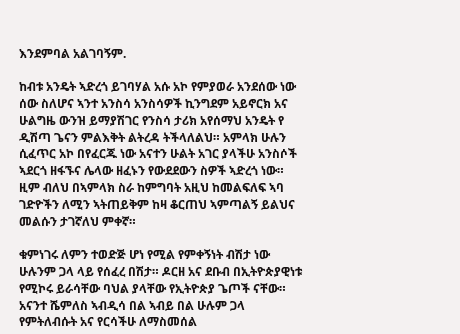እንደምባል አልገባኝም.

ከብቱ አንዴት ኣድረጎ ይገባሃል አሱ አኮ የምያወራ አንደሰው ነው ሰው ስለሆና ኣንተ አንስሳ አንስሳዎች ኪንግደም አይኖርክ አና ሁልግዜ ውንዝ ይማያሽገር የንስሳ ታሪክ አየሰማህ አንዴት የ ዲሽጣ ጌናን ምልእቅት ልትረዳ ትችላለልህ። አምላክ ሁሉን ሲፈጥር አኮ በየፈርጁ ነው አናተን ሁልት አገር ያላችሁ አንስሶች ኣደርጎ ዘፋኙና ሌላው ዘፈኑን የውደደውን ስዎች ኣድረጎ ነው። ዚም ብለህ በኣምላክ ስራ ከምግባት አዚህ ከመልፍለፍ ኣባ ገድዮችን ለሚን ኣትጠይቅም ከዛ ቆርጠህ ኣምጣልኝ ይልህና መልሱን ታገኛለህ ምቀኛ።

ቁምነገሩ ለምን ተወድጅ ሆነ የሚል የምቀኝነት ብሽታ ነው ሁሉንም ጋላ ላይ የሰፈረ በሽታ። ዶርዘ አና ደቡብ በኢትዮጵያዊነቱ የሚኮሩ ይራሳቸው ባህል ያላቸው የኢትዮጵያ ጌጦች ናቸው። አናንተ ሼምለስ ኣብዲሳ በል ኣብይ በል ሁሉም ጋላ የምትለብሱት አና የርሳችሁ ለማስመሰል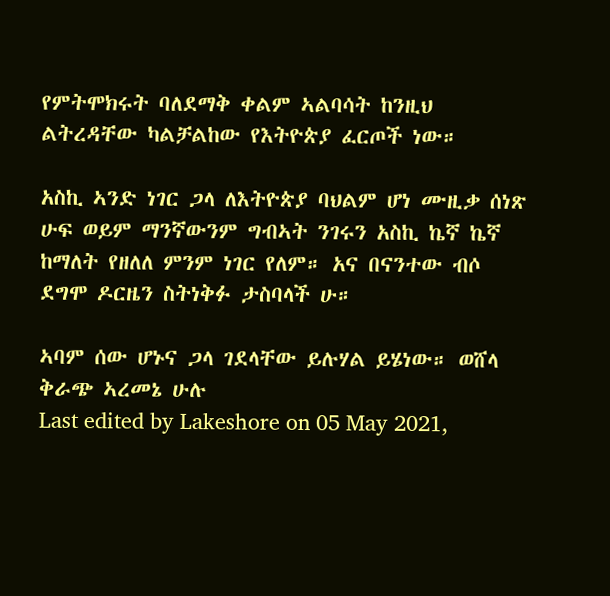የምትሞክሩት ባለደማቅ ቀልም ኣልባሳት ከንዚህ ልትረዳቸው ካልቻልከው የእትዮጵያ ፈርጦች ነው።

አስኪ ኣንድ ነገር ጋላ ለእትዮጵያ ባህልም ሆነ ሙዚቃ ሰነጽ ሁፍ ወይም ማንኛውንም ግብኣት ንገሩን አስኪ ኬኛ ኬኛ ከማለት የዘለለ ምንም ነገር የለም። አና በናንተው ብሶ ደግሞ ዶርዜን ስትነቅፉ ታስባላች ሁ።

ኣባም ሰው ሆኑና ጋላ ገደላቸው ይሉሃል ይሄነው። ወሸላ ቅራጭ ኣረመኔ ሁሉ
Last edited by Lakeshore on 05 May 2021,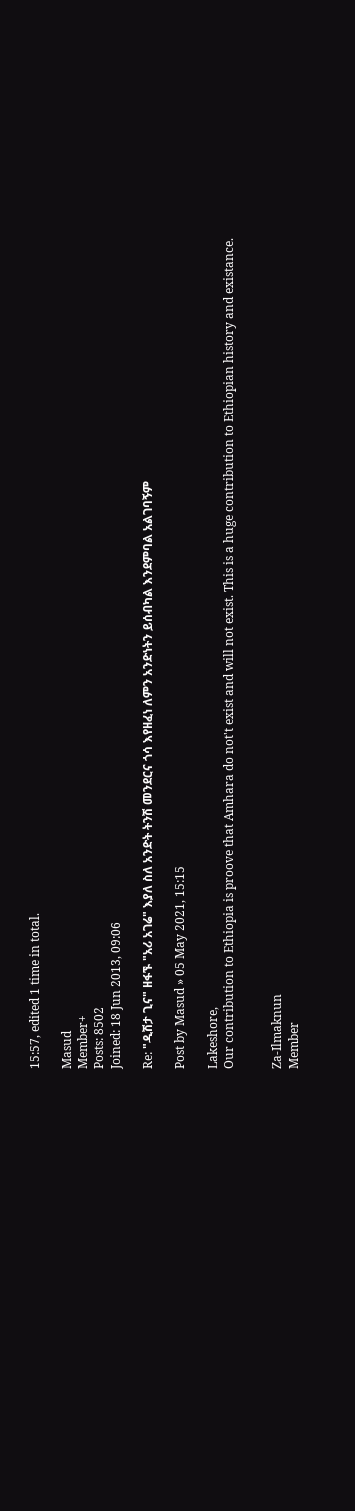15:57, edited 1 time in total.

Masud
Member+
Posts: 8502
Joined: 18 Jun 2013, 09:06

Re: "ዲሽታ ጊና" ዘፋኙ "አሪ አገሬ" እያለ ስለ አንድት ትንሽ መንደርና ጎሳ እየዘፈነ ለምን አንድነትን ይሰብካል እንደምባል አልገባኝም

Post by Masud » 05 May 2021, 15:15

Lakeshore,
Our contribution to Ethiopia is proove that Amhara do not't exist and will not exist. This is a huge contribution to Ethiopian history and existance.


Za-Ilmaknun
Member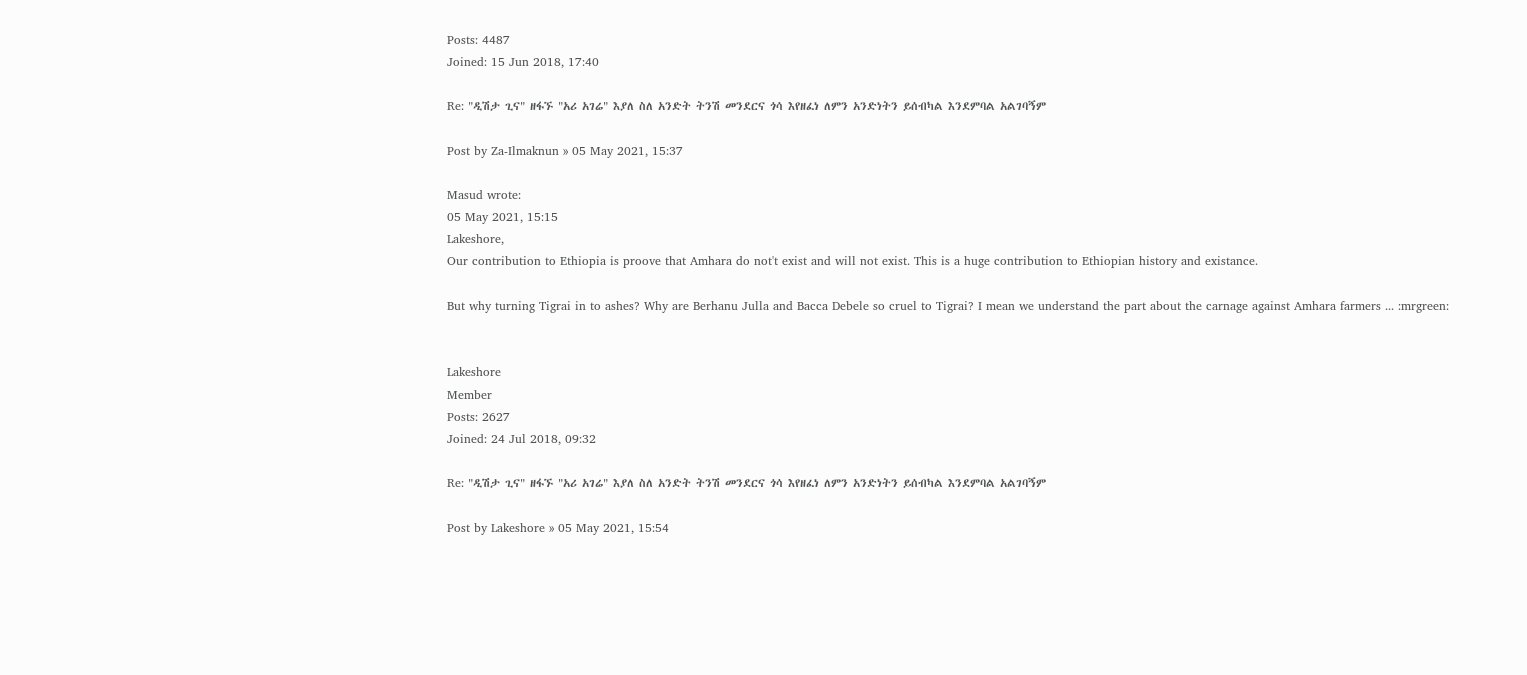Posts: 4487
Joined: 15 Jun 2018, 17:40

Re: "ዲሽታ ጊና" ዘፋኙ "አሪ አገሬ" እያለ ስለ አንድት ትንሽ መንደርና ጎሳ እየዘፈነ ለምን አንድነትን ይሰብካል እንደምባል አልገባኝም

Post by Za-Ilmaknun » 05 May 2021, 15:37

Masud wrote:
05 May 2021, 15:15
Lakeshore,
Our contribution to Ethiopia is proove that Amhara do not't exist and will not exist. This is a huge contribution to Ethiopian history and existance.

But why turning Tigrai in to ashes? Why are Berhanu Julla and Bacca Debele so cruel to Tigrai? I mean we understand the part about the carnage against Amhara farmers ... :mrgreen:


Lakeshore
Member
Posts: 2627
Joined: 24 Jul 2018, 09:32

Re: "ዲሽታ ጊና" ዘፋኙ "አሪ አገሬ" እያለ ስለ አንድት ትንሽ መንደርና ጎሳ እየዘፈነ ለምን አንድነትን ይሰብካል እንደምባል አልገባኝም

Post by Lakeshore » 05 May 2021, 15:54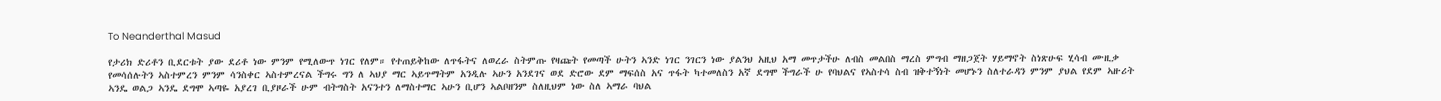To Neanderthal Masud

የታሪክ ድሪቶን ቢደርቱት ያው ደሪቶ ነው ምንም የሚለውጥ ነገር የለም። የተጠይቅከው ለጥፋትና ለወረራ ስትምጡ የዛጩት የመጣች ሁትን ኣንድ ነገር ንገርን ነው ያልንህ አዚህ አማ መጥታችሁ ለብስ መልበስ ማረስ ምግብ ማዘጋጀት ሃይማኖት ስነጽሁፍ ሂሳብ ሙዚቃ የመሳሰሉትን ኣስተምረን ምንም ሳንስቀር ኣስተምረናል ችግሩ ግን ለ ኣህያ ማር ኣይጥማትም አንዲሉ ኣሁን አንደገና ወደ ድሮው ደም ማፍሰስ አና ጥፋት ካተመለስን አኛ ደግሞ ችግራች ሁ የባህልና የኣስተሳ ስብ ዝቅተኝነት መሆኑን ስለተራዳን ምንም ያህል የደም ኣዙሪት ኣንዴ ወልጋ ኣንዴ ደግሞ ኣጣዬ አያረገ ቢያዞራች ሁም ብትግስት አናንተን ለማስተማር ኣሁን ቢሆን ኣልቦዘንም ስለዚህም ነው ስለ ኣማራ ባህል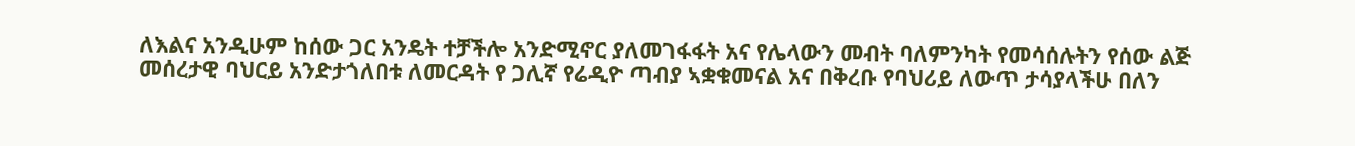ለእልና አንዲሁም ከሰው ጋር አንዴት ተቻችሎ አንድሚኖር ያለመገፋፋት አና የሌላውን መብት ባለምንካት የመሳሰሉትን የሰው ልጅ መሰረታዊ ባህርይ አንድታጎለበቱ ለመርዳት የ ጋሊኛ የሬዲዮ ጣብያ ኣቋቁመናል አና በቅረቡ የባህሪይ ለውጥ ታሳያላችሁ በለን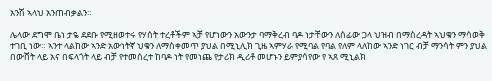አንሽ ኣላህ አንጠብቃልን።

ሌላው ደግሞ ቤነ ታዬ ደደቡ የሚዘወተሩ የሃሰት ተረቶችም ኣቻ የሆነውን አውንታ ባማቅረብ ባዶ ነታቸውን ለሰፊው ጋላ ህዝብ በማስረዳት ኣህቁን ማሳወቅ ተገቢ ነው። ኣንተ ላልከው ኣንድ አውነትኛ ህቁን ለማስቀመጥ ያህል በሚኒሊክ ጊዜ ኣምሃራ የሚባል የባል የለም ላለከው ኣንድ ነገር ብቻ ማንሳት ምን ያህል በውሸት ላይ አና በፍላጎት ላይ ብቻ የተመሰረተ ከባዶ ነት የመነጨ የታሪክ ዲሪቶ መሆኑን ይምያሳየው የ ኣጸ ሚኒልክ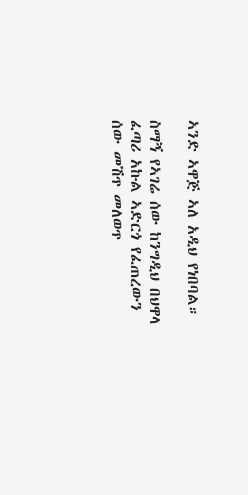ኣንድ ኣዋጅ ኣለ አዲህ የነበባል።

ስማኝ የኣገሬ ሰው ከንግዲህ በህዋላ ፈጣሪ አኩል ኣድርጎ የፈጠረውን ሰው መሽጥ መለወጥ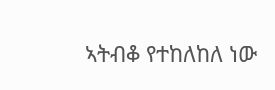ኣትብቆ የተከለከለ ነው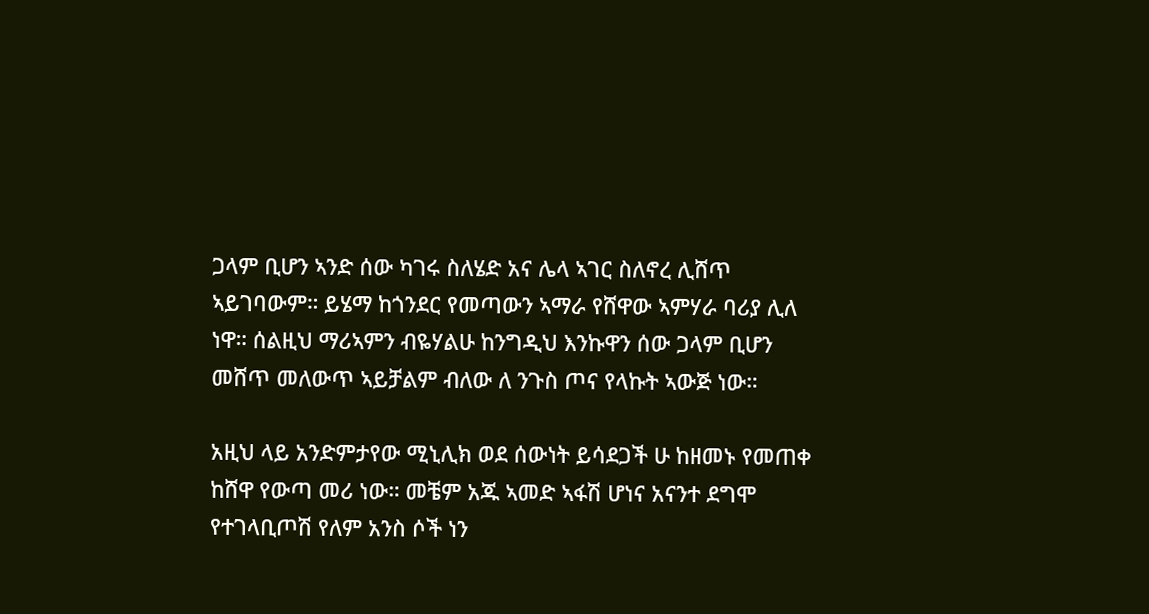ጋላም ቢሆን ኣንድ ሰው ካገሩ ስለሄድ አና ሌላ ኣገር ስለኖረ ሊሸጥ ኣይገባውም። ይሄማ ከጎንደር የመጣውን ኣማራ የሸዋው ኣምሃራ ባሪያ ሊለ ነዋ። ሰልዚህ ማሪኣምን ብዬሃልሁ ከንግዲህ እንኩዋን ሰው ጋላም ቢሆን መሸጥ መለውጥ ኣይቻልም ብለው ለ ንጉስ ጦና የላኩት ኣውጅ ነው።

አዚህ ላይ አንድምታየው ሚኒሊክ ወደ ሰውነት ይሳደጋች ሁ ከዘመኑ የመጠቀ ከሸዋ የውጣ መሪ ነው። መቼም አጁ ኣመድ ኣፋሽ ሆነና አናንተ ደግሞ የተገላቢጦሽ የለም አንስ ሶች ነን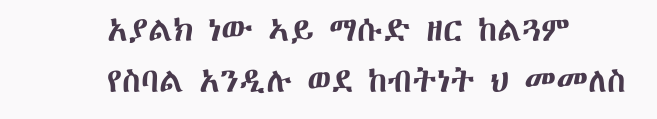አያልክ ነው ኣይ ማሱድ ዘር ከልጓም የስባል አንዲሉ ወደ ከብትነት ህ መመለስ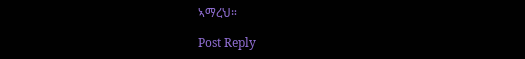ኣማረህ።

Post Reply